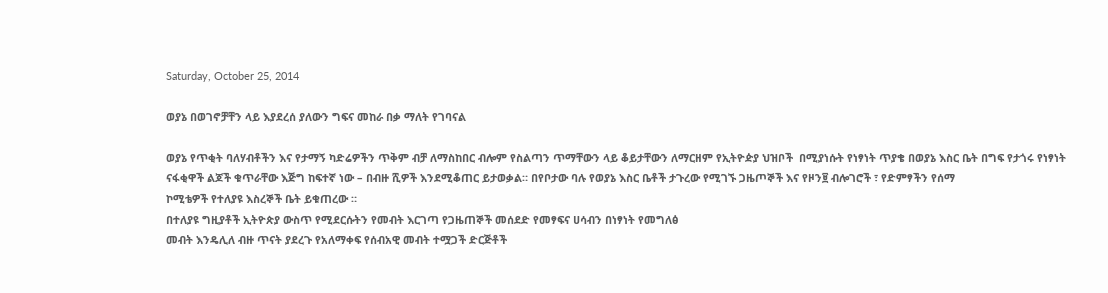Saturday, October 25, 2014

ወያኔ በወገኖቻቸን ላይ እያደረሰ ያለውን ግፍና መከራ በቃ ማለት የገባናል

ወያኔ የጥቂት ባለሃብቶችን እና የታማኝ ካድሬዎችን ጥቅም ብቻ ለማስከበር ብሎም የስልጣን ጥማቸውን ላይ ቆይታቸውን ለማርዘም የኢትዮዽያ ህዝቦች  በሚያነሱት የነፃነት ጥያቄ በወያኔ እስር ቤት በግፍ የታጎሩ የነፃነት ናፋቂዋች ልጆች ቁጥራቸው እጅግ ከፍተኛ ነው – በብዙ ሺዎች እንደሚቆጠር ይታወቃል። በየቦታው ባሉ የወያኔ እስር ቤቶች ታጉረው የሚገኙ ጋዜጦኞች እና የዞን፱ ብሎገሮች ፣ የድምፃችን የሰማ
ኮሚቴዎች የተለያዩ እስረኞች ቤት ይቁጠረው ።
በተለያዩ ግዚያቶች ኢትዮጵያ ውስጥ የሚደርሱትን የመብት እርገጣ የጋዜጠኞች መሰደድ የመፃፍና ሀሳብን በነፃነት የመግለፅ
መብት እንዴሊለ ብዙ ጥናት ያደረጉ የአለማቀፍ የሰብአዊ መብት ተሟጋች ድርጅቶች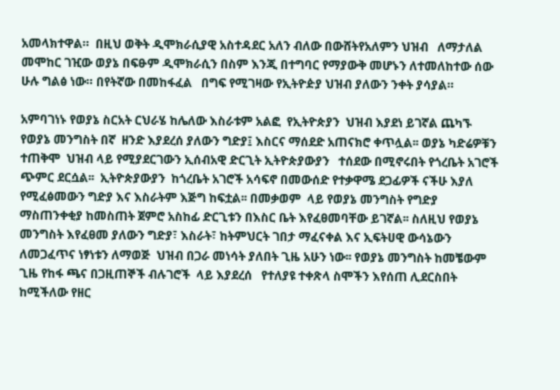አመላክተዋል።  በዚህ ወቅት ዲሞክራሲያዊ አስተዳደር አለን ብለው በውሸትየአለምን ህዝብ   ለማታለል መሞከር ገዢው ወያኔ በፍፁም ዲሞክራሲን በስም እንጂ በተግባር የማያውቅ መሆኑን ለተመለከተው ሰው ሁሉ ግልፅ ነው። በየትኛው በመከፋፈል   በግፍ የሚገዛው የኢትዮዽያ ህዝብ ያለውን ንቀት ያሳያል።

አምባገነኑ የወያኔ ስርአት ርህራሄ ከሌለው እስራቱም አልፎ  የኢትዮጵያን  ህዝብ እያደነ ይገኛል ጨካኙ የወያኔ መንግስት በኛ  ዘንድ እያደረሰ ያለውን ግድያ፤ እስርና ማሰደድ አጠናክሮ ቀጥሏል፡፡ ወያኔ ካድሬዎቹን ተጠቅሞ  ህዝብ ላይ የሚያደርገውን ኢሰብአዊ ድርጊት ኢትዮጵያውያን   ተሰደው በሚኖሩበት የጎረቤት አገሮች ጭምር ደርሷል፡፡  ኢትዮጵያውያን  ከጎረቤት አገሮች አሳፍኖ በመውሰድ የተቃዋሜ ደጋፊዎች ናችሁ እያለ የሚፈፅመውን ግድያ እና እስራትም እጅግ ከፍቷል፡፡ በመቃወም  ላይ የወያኔ መንግስት የግድያ ማስጠንቀቂያ ከመስጠት ጀምሮ አስከፊ ድርጊቱን በእስር ቤት እየፈፀመባቸው ይገኛል፡፡ ስለዚህ የወያኔ መንግስት እየፈፀመ ያለውን ግድያ፣ እስራት፣ ከትምህርት ገበታ ማፈናቀል እና ኢፍትሀዊ ውሳኔውን ለመጋፈጥና ነፃነቱን ለማወጅ  ህዝብ በጋራ መነሳት ያለበት ጊዜ አሁን ነው፡፡ የወያኔ መንግስት ከመቼውም ጊዜ የከፋ ጫና በጋዚጠኞች ብሉገሮች  ላይ እያደረሰ   የተለያዩ ተቀጽላ ስሞችን እየሰጠ ሊደርስበት ከሚችለው የዘር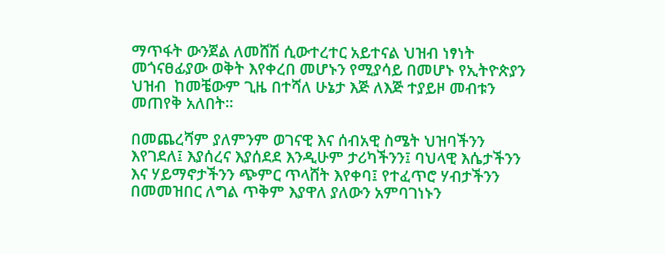ማጥፋት ውንጀል ለመሸሽ ሲውተረተር አይተናል ህዝብ ነፃነት መጎናፀፊያው ወቅት እየቀረበ መሆኑን የሚያሳይ በመሆኑ የኢትዮጵያን ህዝብ  ከመቼውም ጊዜ በተሻለ ሁኔታ እጅ ለእጅ ተያይዞ መብቱን መጠየቅ አለበት፡፡

በመጨረሻም ያለምንም ወገናዊ እና ሰብአዊ ስሜት ህዝባችንን እየገደለ፤ እያሰረና እያሰደደ እንዲሁም ታሪካችንን፤ ባህላዊ እሴታችንን እና ሃይማኖታችንን ጭምር ጥላሸት እየቀባ፤ የተፈጥሮ ሃብታችንን በመመዝበር ለግል ጥቅም እያዋለ ያለውን አምባገነኑን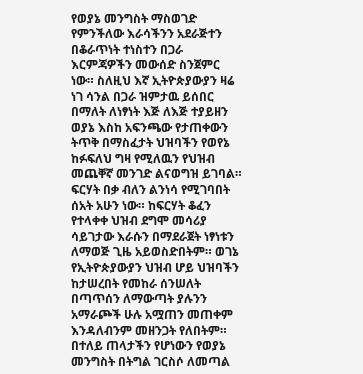የወያኔ መንግስት ማስወገድ የምንችለው እራሳችንን አደራጅተን በቆራጥነት ተነስተን በጋራ እርምጃዎችን መውሰድ ስንጀምር ነው። ስለዚህ እኛ ኢትዮጵያውያን ዛሬ ነገ ሳንል በጋራ ዝምታዉ ይሰበር በማለት ለነፃነት እጅ ለእጅ ተያይዘን ወያኔ እስከ አፍንጫው የታጠቀውን ትጥቅ በማስፈታት ህዝባችን የወየኔ ከፉፍለህ ግዛ የሚለዉን የህዝብ መጨቐኛ መንገድ ልናወግዝ ይገባል። ፍርሃት በቃ ብለን ልንነሳ የሚገባበት ሰአት አሁን ነው። ከፍርሃት ቆፈን የተላቀቀ ህዝብ ደግሞ መሳሪያ ሳይገታው እራሱን በማደራጀት ነፃነቱን ለማወጅ ጊዜ አይወስድበትም። ወገኔ የኢትዮጵያውያን ህዝብ ሆይ ህዝባችን ከታሠረበት የመከራ ሰንሠለት በጣጥሰን ለማውጣት ያሉንን አማራጮች ሁሉ አሟጠን መጠቀም እንዳለብንም መዘንጋት የለበትም። በተለይ ጠላታችን የሆነውን የወያኔ መንግስት በትግል ገርስሶ ለመጣል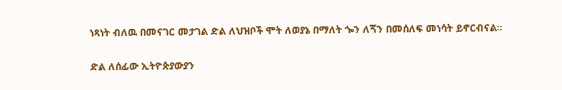ነጻነት ብለዉ በመናገር መታገል ድል ለህዝቦች ሞት ለወያኔ በማለት ጐን ለጞን በመሰለፍ መነሳት ይኖርብናል።

ድል ለሰፊው ኢትዮጵያውያን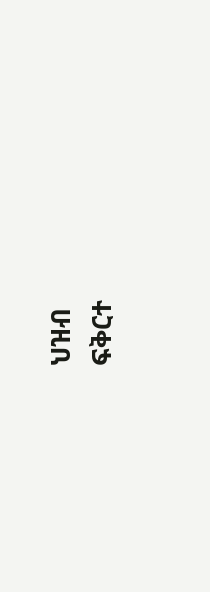ህዝብ                                                                                                                                                                                                     ፍቅርተ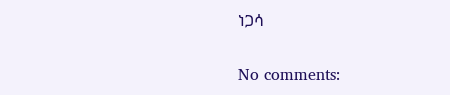ነጋሳ

No comments: